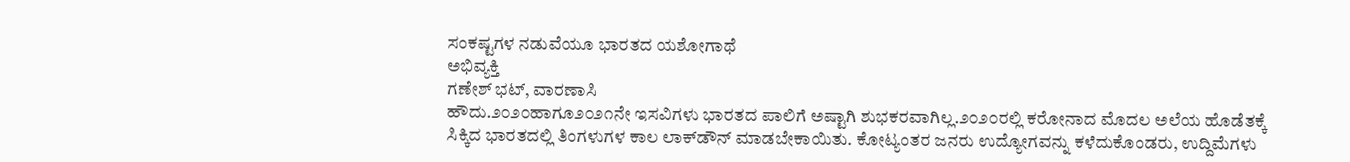ಸಂಕಷ್ಟಗಳ ನಡುವೆಯೂ ಭಾರತದ ಯಶೋಗಾಥೆ
ಅಭಿವ್ಯಕ್ತಿ
ಗಣೇಶ್ ಭಟ್‌, ವಾರಣಾಸಿ
ಹೌದು.೨೦೨೦ಹಾಗೂ೨೦೨೧ನೇ ಇಸವಿಗಳು ಭಾರತದ ಪಾಲಿಗೆ ಅಷ್ಟಾಗಿ ಶುಭಕರವಾಗಿಲ್ಲ.೨೦೨೦ರಲ್ಲಿ ಕರೋನಾದ ಮೊದಲ ಅಲೆಯ ಹೊಡೆತಕ್ಕೆ ಸಿಕ್ಕಿದ ಭಾರತದಲ್ಲಿ ತಿಂಗಳುಗಳ ಕಾಲ ಲಾಕ್‌ಡೌನ್ ಮಾಡಬೇಕಾಯಿತು. ಕೋಟ್ಯಂತರ ಜನರು ಉದ್ಯೋಗವನ್ನು ಕಳೆದುಕೊಂಡರು, ಉದ್ದಿಮೆಗಳು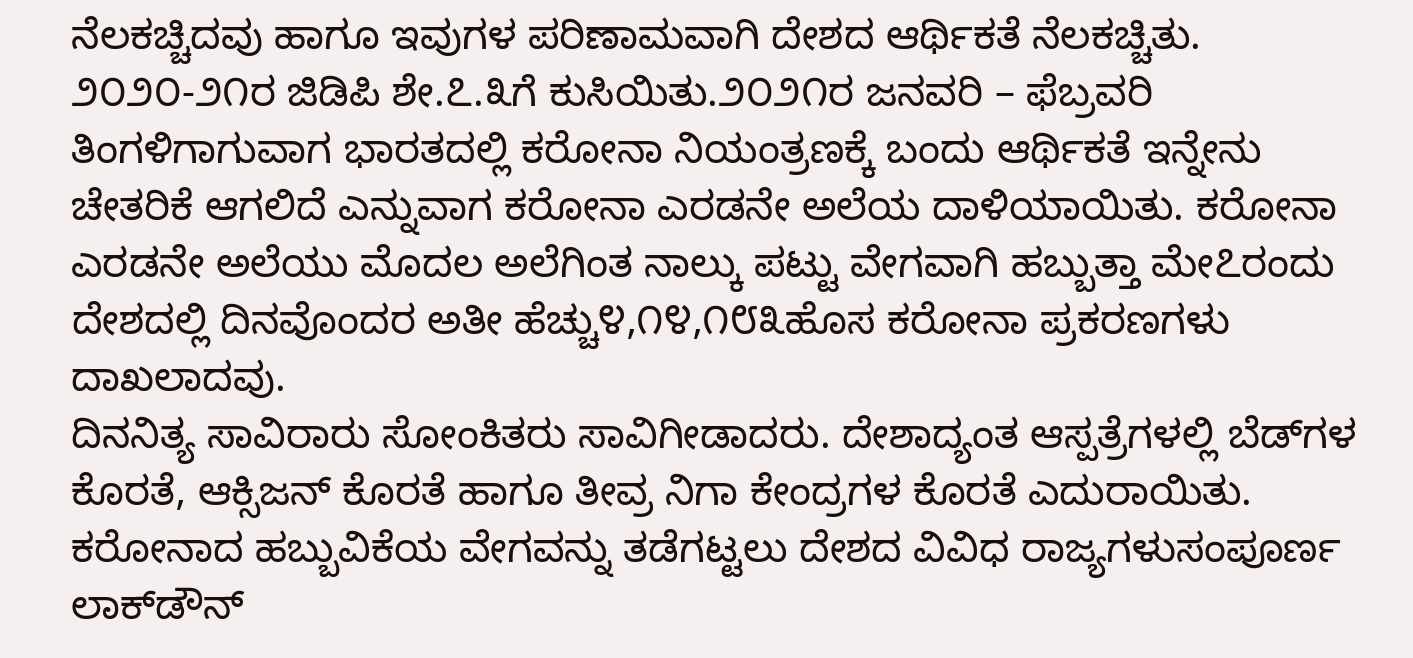ನೆಲಕಚ್ಚಿದವು ಹಾಗೂ ಇವುಗಳ ಪರಿಣಾಮವಾಗಿ ದೇಶದ ಆರ್ಥಿಕತೆ ನೆಲಕಚ್ಚಿತು.
೨೦೨೦-೨೧ರ ಜಿಡಿಪಿ ಶೇ.೭.೩ಗೆ ಕುಸಿಯಿತು.೨೦೨೧ರ ಜನವರಿ – ಫೆಬ್ರವರಿ ತಿಂಗಳಿಗಾಗುವಾಗ ಭಾರತದಲ್ಲಿ ಕರೋನಾ ನಿಯಂತ್ರಣಕ್ಕೆ ಬಂದು ಆರ್ಥಿಕತೆ ಇನ್ನೇನು ಚೇತರಿಕೆ ಆಗಲಿದೆ ಎನ್ನುವಾಗ ಕರೋನಾ ಎರಡನೇ ಅಲೆಯ ದಾಳಿಯಾಯಿತು. ಕರೋನಾ ಎರಡನೇ ಅಲೆಯು ಮೊದಲ ಅಲೆಗಿಂತ ನಾಲ್ಕು ಪಟ್ಟು ವೇಗವಾಗಿ ಹಬ್ಬುತ್ತಾ ಮೇ೭ರಂದು ದೇಶದಲ್ಲಿ ದಿನವೊಂದರ ಅತೀ ಹೆಚ್ಚು೪,೧೪,೧೮೩ಹೊಸ ಕರೋನಾ ಪ್ರಕರಣಗಳು ದಾಖಲಾದವು.
ದಿನನಿತ್ಯ ಸಾವಿರಾರು ಸೋಂಕಿತರು ಸಾವಿಗೀಡಾದರು. ದೇಶಾದ್ಯಂತ ಆಸ್ಪತ್ರೆಗಳಲ್ಲಿ ಬೆಡ್‌ಗಳ ಕೊರತೆ, ಆಕ್ಸಿಜನ್ ಕೊರತೆ ಹಾಗೂ ತೀವ್ರ ನಿಗಾ ಕೇಂದ್ರಗಳ ಕೊರತೆ ಎದುರಾಯಿತು. ಕರೋನಾದ ಹಬ್ಬುವಿಕೆಯ ವೇಗವನ್ನು ತಡೆಗಟ್ಟಲು ದೇಶದ ವಿವಿಧ ರಾಜ್ಯಗಳುಸಂಪೂರ್ಣ ಲಾಕ್‌ಡೌನ್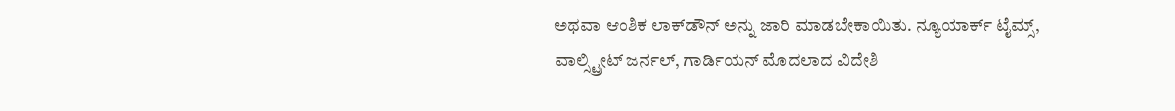ಅಥವಾ ಆಂಶಿಕ ಲಾಕ್‌ಡೌನ್ ಅನ್ನು ಜಾರಿ ಮಾಡಬೇಕಾಯಿತು. ನ್ಯೂಯಾರ್ಕ್ ಟೈಮ್ಸ್, ವಾಲ್ಸ್ಟ್ರೀಟ್ ಜರ್ನಲ್‌, ಗಾರ್ಡಿಯನ್ ಮೊದಲಾದ ವಿದೇಶಿ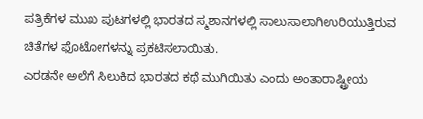ಪತ್ರಿಕೆಗಳ ಮುಖ ಪುಟಗಳಲ್ಲಿ ಭಾರತದ ಸ್ಮಶಾನಗಳಲ್ಲಿ ಸಾಲುಸಾಲಾಗಿಉರಿಯುತ್ತಿರುವ ಚಿತೆಗಳ ಫೊಟೋಗಳನ್ನು ಪ್ರಕಟಿಸಲಾಯಿತು.
ಎರಡನೇ ಅಲೆಗೆ ಸಿಲುಕಿದ ಭಾರತದ ಕಥೆ ಮುಗಿಯಿತು ಎಂದು ಅಂತಾರಾಷ್ಟ್ರೀಯ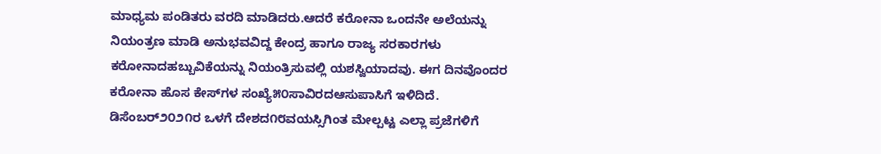ಮಾಧ್ಯಮ ಪಂಡಿತರು ವರದಿ ಮಾಡಿದರು.ಆದರೆ ಕರೋನಾ ಒಂದನೇ ಅಲೆಯನ್ನು ನಿಯಂತ್ರಣ ಮಾಡಿ ಅನುಭವವಿದ್ದ ಕೇಂದ್ರ ಹಾಗೂ ರಾಜ್ಯ ಸರಕಾರಗಳು ಕರೋನಾದಹಬ್ಬುವಿಕೆಯನ್ನು ನಿಯಂತ್ರಿಸುವಲ್ಲಿ ಯಶಸ್ವಿಯಾದವು. ಈಗ ದಿನವೊಂದರ ಕರೋನಾ ಹೊಸ ಕೇಸ್‌ಗಳ ಸಂಖ್ಯೆ೫೦ಸಾವಿರದಆಸುಪಾಸಿಗೆ ಇಳಿದಿದೆ. ಡಿಸೆಂಬರ್೨೦೨೧ರ ಒಳಗೆ ದೇಶದ೧೮ವಯಸ್ಸಿಗಿಂತ ಮೇಲ್ಪಟ್ಟ ಎಲ್ಲಾ ಪ್ರಜೆಗಳಿಗೆ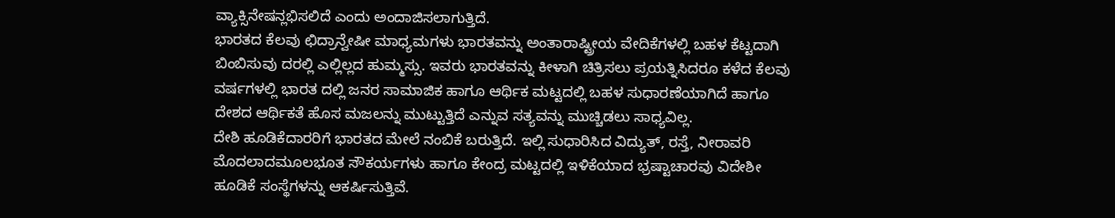ವ್ಯಾಕ್ಸಿನೇಷನ್ಲಭಿಸಲಿದೆ ಎಂದು ಅಂದಾಜಿಸಲಾಗುತ್ತಿದೆ.
ಭಾರತದ ಕೆಲವು ಛಿದ್ರಾನ್ವೇಷೀ ಮಾಧ್ಯಮಗಳು ಭಾರತವನ್ನು ಅಂತಾರಾಷ್ಟ್ರೀಯ ವೇದಿಕೆಗಳಲ್ಲಿ ಬಹಳ ಕೆಟ್ಟದಾಗಿ ಬಿಂಬಿಸುವು ದರಲ್ಲಿ ಎಲ್ಲಿಲ್ಲದ ಹುಮ್ಮಸ್ಸು. ಇವರು ಭಾರತವನ್ನು ಕೀಳಾಗಿ ಚಿತ್ರಿಸಲು ಪ್ರಯತ್ನಿಸಿದರೂ ಕಳೆದ ಕೆಲವು ವರ್ಷಗಳಲ್ಲಿ ಭಾರತ ದಲ್ಲಿ ಜನರ ಸಾಮಾಜಿಕ ಹಾಗೂ ಆರ್ಥಿಕ ಮಟ್ಟದಲ್ಲಿ ಬಹಳ ಸುಧಾರಣೆಯಾಗಿದೆ ಹಾಗೂ ದೇಶದ ಆರ್ಥಿಕತೆ ಹೊಸ ಮಜಲನ್ನು ಮುಟ್ಟುತ್ತಿದೆ ಎನ್ನುವ ಸತ್ಯವನ್ನು ಮುಚ್ಚಿಡಲು ಸಾಧ್ಯವಿಲ್ಲ.
ದೇಶಿ ಹೂಡಿಕೆದಾರರಿಗೆ ಭಾರತದ ಮೇಲೆ ನಂಬಿಕೆ ಬರುತ್ತಿದೆ. ಇಲ್ಲಿ ಸುಧಾರಿಸಿದ ವಿದ್ಯುತ್, ರಸ್ತೆ, ನೀರಾವರಿ ಮೊದಲಾದಮೂಲಭೂತ ಸೌಕರ್ಯಗಳು ಹಾಗೂ ಕೇಂದ್ರ ಮಟ್ಟದಲ್ಲಿ ಇಳಿಕೆಯಾದ ಭ್ರಷ್ಟಾಚಾರವು ವಿದೇಶೀ ಹೂಡಿಕೆ ಸಂಸ್ಥೆಗಳನ್ನು ಆಕರ್ಷಿಸುತ್ತಿವೆ.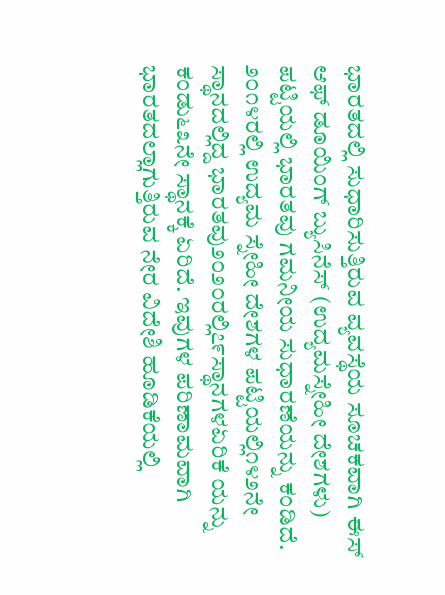ಭಾರತದಲ್ಲಿ ಸುಧಾರಿಸುತ್ತಿರುವ ವ್ಯವಸ್ಥೆಯ ಸೂಚಕವಾಗಿ ಈಸ್ ಆಫ್ ಡೂಯಿಂಗ್ ಬ್ಯುಸಿನೆಸ್ (ಉದ್ಯಮಸ್ನೇಹೀ ದೇಶಗಳು) ಪಟ್ಟಿಯಲ್ಲಿ ಭಾರತವು ಗಮನೀಯ ಸುಧಾರಣೆಯನ್ನು ಕಂಡಿದೆ.
೨೦೧೪ರಲ್ಲಿ ಉದ್ಯಮ ಸ್ನೇಹೀ ದೇಶಗಳ ಪಟ್ಟಿಯಲ್ಲಿ೧೪೨ನೇ ಸ್ಥಾನದಲ್ಲಿದ್ದ ಭಾರತವು೨೦೨೦ರಲ್ಲಿ೭೯ಸ್ಥಾನಗಳಏರಿಕೆ ಯನ್ನು ಕಂಡು೬೩ನೇ ಸ್ಥಾನಕ್ಕೆ ಏರಿದೆ. ಇವುಗಳ ಪರಿಣಾಮವಾಗಿ ಭಾರತದಲ್ಲಾಗುತ್ತಿರುವ ನೇರ ವಿದೇಶಿ ಹೂಡಿಕೆಯಲ್ಲಿ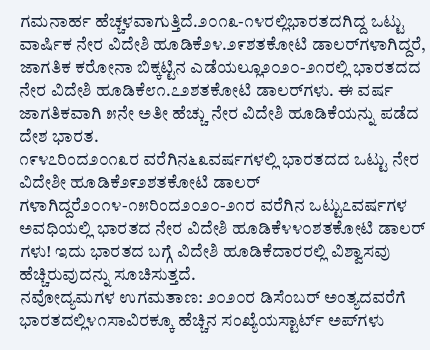ಗಮನಾರ್ಹ ಹೆಚ್ಚಳವಾಗುತ್ತಿದೆ.೨೦೧೩-೧೪ರಲ್ಲಿಭಾರತದಗಿದ್ದ ಒಟ್ಟು ವಾರ್ಷಿಕ ನೇರ ವಿದೇಶಿ ಹೂಡಿಕೆ೨೪.೨೯ಶತಕೋಟಿ ಡಾಲರ್‌ಗಳಾಗಿದ್ದರೆ, ಜಾಗತಿಕ ಕರೋನಾ ಬಿಕ್ಕಟ್ಟಿನ ಎಡೆಯಲ್ಲೂ೨೦೨೦-೨೧ರಲ್ಲಿ ಭಾರತದದ ನೇರ ವಿದೇಶಿ ಹೂಡಿಕೆ೮೧.೭೨ಶತಕೋಟಿ ಡಾಲರ್‌ಗಳು. ಈ ವರ್ಷ ಜಾಗತಿಕವಾಗಿ ೫ನೇ ಅತೀ ಹೆಚ್ಚು ನೇರ ವಿದೇಶಿ ಹೂಡಿಕೆಯನ್ನು ಪಡೆದ ದೇಶ ಭಾರತ.
೧೯೪೭ರಿಂದ೨೦೧೩ರ ವರೆಗಿನ೬೩ವರ್ಷಗಳಲ್ಲಿ ಭಾರತದದ ಒಟ್ಟು ನೇರ ವಿದೇಶೀ ಹೂಡಿಕೆ೨೯೨ಶತಕೋಟಿ ಡಾಲರ್ ಗಳಾಗಿದ್ದರೆ೨೦೧೪-೧೫ರಿಂದ೨೦೨೦-೨೧ರ ವರೆಗಿನ ಒಟ್ಟು೭ವರ್ಷಗಳ ಅವಧಿಯಲ್ಲಿ ಭಾರತದ ನೇರ ವಿದೇಶಿ ಹೂಡಿಕೆ೪೪೦ಶತಕೋಟಿ ಡಾಲರ್ ಗಳು! ಇದು ಭಾರತದ ಬಗ್ಗೆ ವಿದೇಶಿ ಹೂಡಿಕೆದಾರರಲ್ಲಿ ವಿಶ್ವಾಸವು ಹೆಚ್ಚಿರುವುದನ್ನು ಸೂಚಿಸುತ್ತದೆ.
ನವೋದ್ಯಮಗಳ ಉಗಮತಾಣ: ೨೦೨೦ರ ಡಿಸೆಂಬರ್ ಅಂತ್ಯದವರೆಗೆ ಭಾರತದಲ್ಲಿ೪೧ಸಾವಿರಕ್ಕೂ ಹೆಚ್ಚಿನ ಸಂಖ್ಯೆಯಸ್ಟಾರ್ಟ್ ಅಪ್‌ಗಳು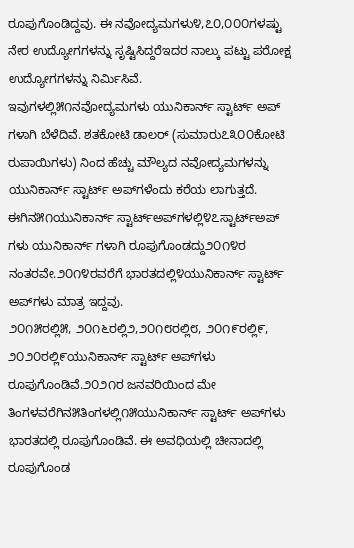ರೂಪುಗೊಂಡಿದ್ದವು. ಈ ನವೋದ್ಯಮಗಳು೪,೭೦,೦೦೦ಗಳಷ್ಟು ನೇರ ಉದ್ಯೋಗಗಳನ್ನು ಸೃಷ್ಟಿಸಿದ್ದರೆಇದರ ನಾಲ್ಕು ಪಟ್ಟು ಪರೋಕ್ಷ ಉದ್ಯೋಗಗಳನ್ನು ನಿರ್ಮಿಸಿವೆ.
ಇವುಗಳಲ್ಲಿ೫೧ನವೋದ್ಯಮಗಳು ಯುನಿಕಾರ್ನ್ ಸ್ಟಾರ್ಟ್ ಅಪ್ ಗಳಾಗಿ ಬೆಳೆದಿವೆ. ಶತಕೋಟಿ ಡಾಲರ್ (ಸುಮಾರು೭೩೦೦ಕೋಟಿ ರುಪಾಯಿಗಳು) ನಿಂದ ಹೆಚ್ಚು ಮೌಲ್ಯದ ನವೋದ್ಯಮಗಳನ್ನು ಯುನಿಕಾರ್ನ್ ಸ್ಟಾರ್ಟ್ ಅಪ್‌ಗಳೆಂದು ಕರೆಯ ಲಾಗುತ್ತದೆ. ಈಗಿನ೫೧ಯುನಿಕಾರ್ನ್ ಸ್ಟಾರ್ಟ್‌ಅಪ್‌ಗಳಲ್ಲಿ೪೭ಸ್ಟಾರ್ಟ್‌ಅಪ್ ಗಳು ಯುನಿಕಾರ್ನ್ ಗಳಾಗಿ ರೂಪುಗೊಂಡದ್ದು೨೦೧೪ರ ನಂತರವೇ.೨೦೧೪ರವರೆಗೆ ಭಾರತದಲ್ಲಿ೪ಯುನಿಕಾರ್ನ್ ಸ್ಟಾರ್ಟ್ ಅಪ್‌ಗಳು ಮಾತ್ರ ಇದ್ದವು.
೨೦೧೫ರಲ್ಲಿ೫, ೨೦೧೬ರಲ್ಲಿ೨,೨೦೧೮ರಲ್ಲಿ೮, ೨೦೧೯ರಲ್ಲಿ೯, ೨೦೨೦ರಲ್ಲಿ೯ಯುನಿಕಾರ್ನ್ ಸ್ಟಾರ್ಟ್ ಅಪ್‌ಗಳು ರೂಪುಗೊಂಡಿವೆ.೨೦೨೧ರ ಜನವರಿಯಿಂದ ಮೇ ತಿಂಗಳವರೆಗಿನ೫ತಿಂಗಳಲ್ಲಿ೧೫ಯುನಿಕಾರ್ನ್ ಸ್ಟಾರ್ಟ್ ಅಪ್‌ಗಳು ಭಾರತದಲ್ಲಿ ರೂಪುಗೊಂಡಿವೆ. ಈ ಅವಧಿಯಲ್ಲಿ ಚೀನಾದಲ್ಲಿ ರೂಪುಗೊಂಡ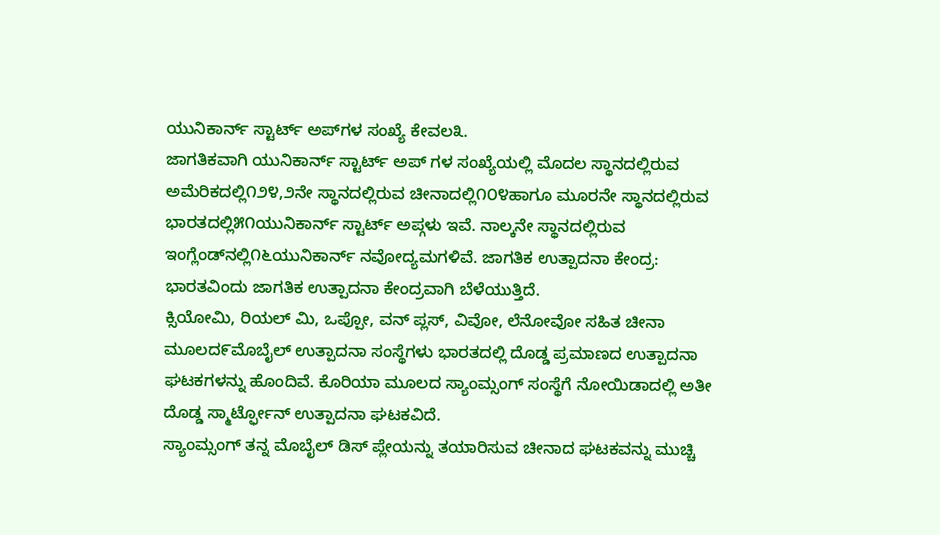ಯುನಿಕಾರ್ನ್ ಸ್ಟಾರ್ಟ್ ಅಪ್‌ಗಳ ಸಂಖ್ಯೆ ಕೇವಲ೩.
ಜಾಗತಿಕವಾಗಿ ಯುನಿಕಾರ್ನ್ ಸ್ಟಾರ್ಟ್ ಅಪ್ ಗಳ ಸಂಖ್ಯೆಯಲ್ಲಿ ಮೊದಲ ಸ್ಥಾನದಲ್ಲಿರುವ ಅಮೆರಿಕದಲ್ಲಿ೧೨೪,೨ನೇ ಸ್ಥಾನದಲ್ಲಿರುವ ಚೀನಾದಲ್ಲಿ೧೦೪ಹಾಗೂ ಮೂರನೇ ಸ್ಥಾನದಲ್ಲಿರುವ ಭಾರತದಲ್ಲಿ೫೧ಯುನಿಕಾರ್ನ್ ಸ್ಟಾರ್ಟ್ ಅಪ್ಗಳು ಇವೆ. ನಾಲ್ಕನೇ ಸ್ಥಾನದಲ್ಲಿರುವ ಇಂಗ್ಲೆಂಡ್‌ನಲ್ಲಿ೧೬ಯುನಿಕಾರ್ನ್ ನವೋದ್ಯಮಗಳಿವೆ. ಜಾಗತಿಕ ಉತ್ಪಾದನಾ ಕೇಂದ್ರ: ಭಾರತವಿಂದು ಜಾಗತಿಕ ಉತ್ಪಾದನಾ ಕೇಂದ್ರವಾಗಿ ಬೆಳೆಯುತ್ತಿದೆ.
ಕ್ಸಿಯೋಮಿ, ರಿಯಲ್ ಮಿ, ಒಪ್ಪೋ, ವನ್ ಪ್ಲಸ್, ವಿವೋ, ಲೆನೋವೋ ಸಹಿತ ಚೀನಾ ಮೂಲದ೯ಮೊಬೈಲ್ ಉತ್ಪಾದನಾ ಸಂಸ್ಥೆಗಳು ಭಾರತದಲ್ಲಿ ದೊಡ್ಡ ಪ್ರಮಾಣದ ಉತ್ಪಾದನಾ ಘಟಕಗಳನ್ನು ಹೊಂದಿವೆ. ಕೊರಿಯಾ ಮೂಲದ ಸ್ಯಾಂಮ್ಸಂಗ್ ಸಂಸ್ಥೆಗೆ ನೋಯಿಡಾದಲ್ಲಿ ಅತೀ ದೊಡ್ಡ ಸ್ಮಾರ್ಟ್ಫೋನ್ ಉತ್ಪಾದನಾ ಘಟಕವಿದೆ.
ಸ್ಯಾಂಮ್ಸಂಗ್ ತನ್ನ ಮೊಬೈಲ್ ಡಿಸ್ ಪ್ಲೇಯನ್ನು ತಯಾರಿಸುವ ಚೀನಾದ ಘಟಕವನ್ನು ಮುಚ್ಚಿ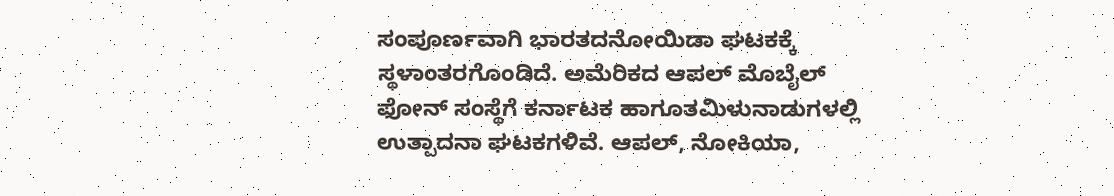ಸಂಪೂರ್ಣವಾಗಿ ಭಾರತದನೋಯಿಡಾ ಘಟಕಕ್ಕೆ ಸ್ಥಳಾಂತರಗೊಂಡಿದೆ. ಅಮೆರಿಕದ ಆಪಲ್ ಮೊಬೈಲ್ ಫೋನ್ ಸಂಸ್ಥೆಗೆ ಕರ್ನಾಟಕ ಹಾಗೂತಮಿಳುನಾಡುಗಳಲ್ಲಿ ಉತ್ಪಾದನಾ ಘಟಕಗಳಿವೆ. ಆಪಲ್, ನೋಕಿಯಾ,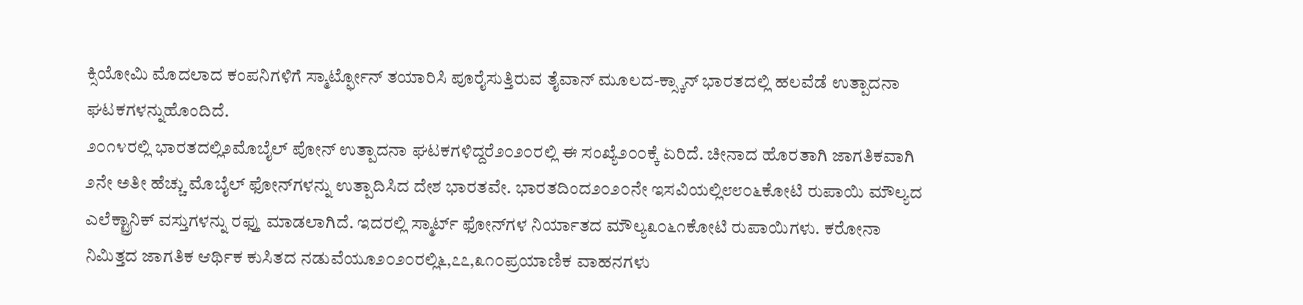ಕ್ಸಿಯೋಮಿ ಮೊದಲಾದ ಕಂಪನಿಗಳಿಗೆ ಸ್ಮಾರ್ಟ್ಫೋನ್ ತಯಾರಿಸಿ ಪೂರೈಸುತ್ತಿರುವ ತೈವಾನ್ ಮೂಲದ-ಕ್ಸ್ಕಾನ್ ಭಾರತದಲ್ಲಿ ಹಲವೆಡೆ ಉತ್ಪಾದನಾ ಘಟಕಗಳನ್ನುಹೊಂದಿದೆ.
೨೦೧೪ರಲ್ಲಿ ಭಾರತದಲ್ಲಿ೨ಮೊಬೈಲ್ ಪೋನ್ ಉತ್ಪಾದನಾ ಘಟಕಗಳಿದ್ದರೆ೨೦೨೦ರಲ್ಲಿ ಈ ಸಂಖ್ಯೆ೨೦೦ಕ್ಕೆ ಏರಿದೆ. ಚೀನಾದ ಹೊರತಾಗಿ ಜಾಗತಿಕವಾಗಿ ೨ನೇ ಅತೀ ಹೆಚ್ಚು ಮೊಬೈಲ್ ಫೋನ್‌ಗಳನ್ನು ಉತ್ಪಾದಿಸಿದ ದೇಶ ಭಾರತವೇ. ಭಾರತದಿಂದ೨೦೨೦ನೇ ಇಸವಿಯಲ್ಲಿ೮೮೦೬ಕೋಟಿ ರುಪಾಯಿ ಮೌಲ್ಯದ ಎಲೆಕ್ಟ್ರಾನಿಕ್ ವಸ್ತುಗಳನ್ನು ರಫ್ತು ಮಾಡಲಾಗಿದೆ. ಇದರಲ್ಲಿ ಸ್ಮಾರ್ಟ್ ಫೋನ್‌ಗಳ ನಿರ್ಯಾತದ ಮೌಲ್ಯ೩೦೬೧ಕೋಟಿ ರುಪಾಯಿಗಳು. ಕರೋನಾ ನಿಮಿತ್ತದ ಜಾಗತಿಕ ಆರ್ಥಿಕ ಕುಸಿತದ ನಡುವೆಯೂ೨೦೨೦ರಲ್ಲಿ೬,೭೭,೩೧೦ಪ್ರಯಾಣಿಕ ವಾಹನಗಳು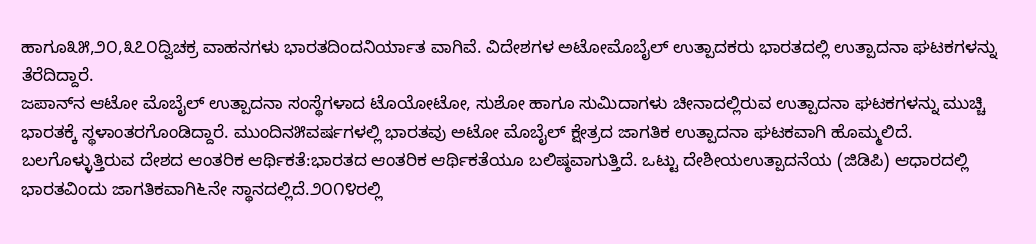ಹಾಗೂ೩೫,೨೦,೩೭೦ದ್ವಿಚಕ್ರ ವಾಹನಗಳು ಭಾರತದಿಂದನಿರ್ಯಾತ ವಾಗಿವೆ. ವಿದೇಶಗಳ ಅಟೋಮೊಬೈಲ್ ಉತ್ಪಾದಕರು ಭಾರತದಲ್ಲಿ ಉತ್ಪಾದನಾ ಘಟಕಗಳನ್ನು ತೆರೆದಿದ್ದಾರೆ.
ಜಪಾನ್‌ನ ಆಟೋ ಮೊಬೈಲ್ ಉತ್ಪಾದನಾ ಸಂಸ್ಥೆಗಳಾದ ಟೊಯೋಟೋ, ಸುಶೋ ಹಾಗೂ ಸುಮಿದಾಗಳು ಚೀನಾದಲ್ಲಿರುವ ಉತ್ಪಾದನಾ ಘಟಕಗಳನ್ನು ಮುಚ್ಚಿ ಭಾರತಕ್ಕೆ ಸ್ಥಳಾಂತರಗೊಂಡಿದ್ದಾರೆ. ಮುಂದಿನ೫ವರ್ಷಗಳಲ್ಲಿ ಭಾರತವು ಅಟೋ ಮೊಬೈಲ್ ಕ್ಷೇತ್ರದ ಜಾಗತಿಕ ಉತ್ಪಾದನಾ ಘಟಕವಾಗಿ ಹೊಮ್ಮಲಿದೆ.
ಬಲಗೊಳ್ಳುತ್ತಿರುವ ದೇಶದ ಆಂತರಿಕ ಆರ್ಥಿಕತೆ:ಭಾರತದ ಆಂತರಿಕ ಆರ್ಥಿಕತೆಯೂ ಬಲಿಷ್ಠವಾಗುತ್ತಿದೆ. ಒಟ್ಟು ದೇಶೀಯಉತ್ಪಾದನೆಯ (ಜಿಡಿಪಿ) ಆಧಾರದಲ್ಲಿ ಭಾರತವಿಂದು ಜಾಗತಿಕವಾಗಿ೬ನೇ ಸ್ಥಾನದಲ್ಲಿದೆ.೨೦೧೪ರಲ್ಲಿ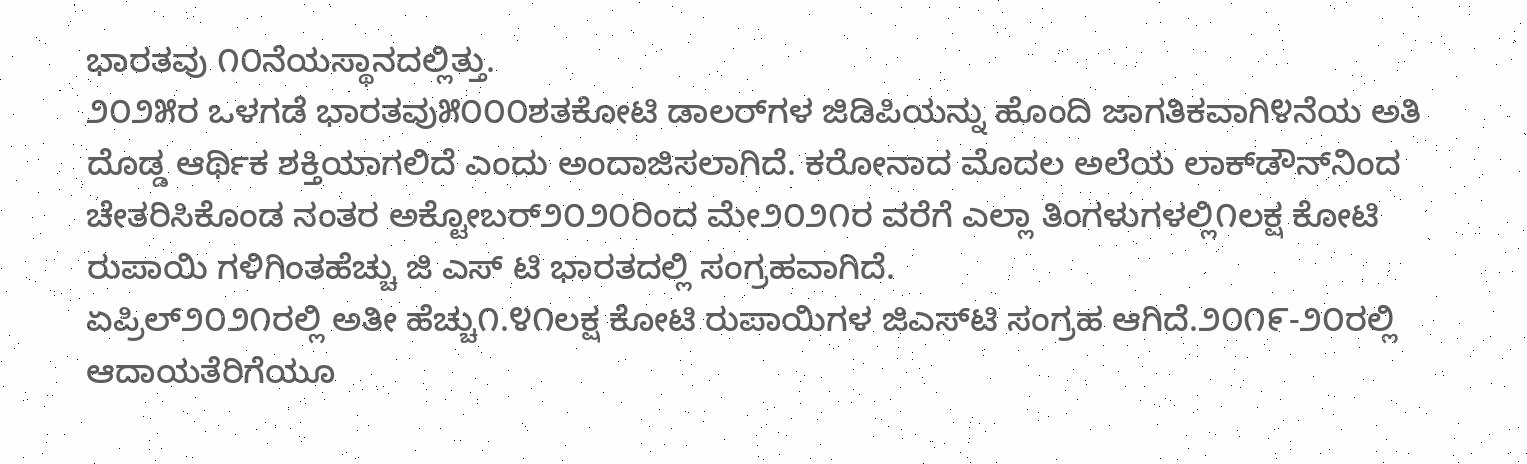ಭಾರತವು ೧೦ನೆಯಸ್ಥಾನದಲ್ಲಿತ್ತು.
೨೦೨೫ರ ಒಳಗಡೆ ಭಾರತವು೫೦೦೦ಶತಕೋಟಿ ಡಾಲರ್‌ಗಳ ಜಿಡಿಪಿಯನ್ನು ಹೊಂದಿ ಜಾಗತಿಕವಾಗಿ೪ನೆಯ ಅತಿ ದೊಡ್ಡ ಆರ್ಥಿಕ ಶಕ್ತಿಯಾಗಲಿದೆ ಎಂದು ಅಂದಾಜಿಸಲಾಗಿದೆ. ಕರೋನಾದ ಮೊದಲ ಅಲೆಯ ಲಾಕ್‌ಡೌನ್‌ನಿಂದ ಚೇತರಿಸಿಕೊಂಡ ನಂತರ ಅಕ್ಟೋಬರ್೨೦೨೦ರಿಂದ ಮೇ೨೦೨೧ರ ವರೆಗೆ ಎಲ್ಲಾ ತಿಂಗಳುಗಳಲ್ಲಿ೧ಲಕ್ಷ ಕೋಟಿ ರುಪಾಯಿ ಗಳಿಗಿಂತಹೆಚ್ಚು ಜಿ ಎಸ್ ಟಿ ಭಾರತದಲ್ಲಿ ಸಂಗ್ರಹವಾಗಿದೆ.
ಏಪ್ರಿಲ್೨೦೨೧ರಲ್ಲಿ ಅತೀ ಹೆಚ್ಚು೧.೪೧ಲಕ್ಷ ಕೋಟಿ ರುಪಾಯಿಗಳ ಜಿಎಸ್‌ಟಿ ಸಂಗ್ರಹ ಆಗಿದೆ.೨೦೧೯-೨೦ರಲ್ಲಿ ಆದಾಯತೆರಿಗೆಯೂ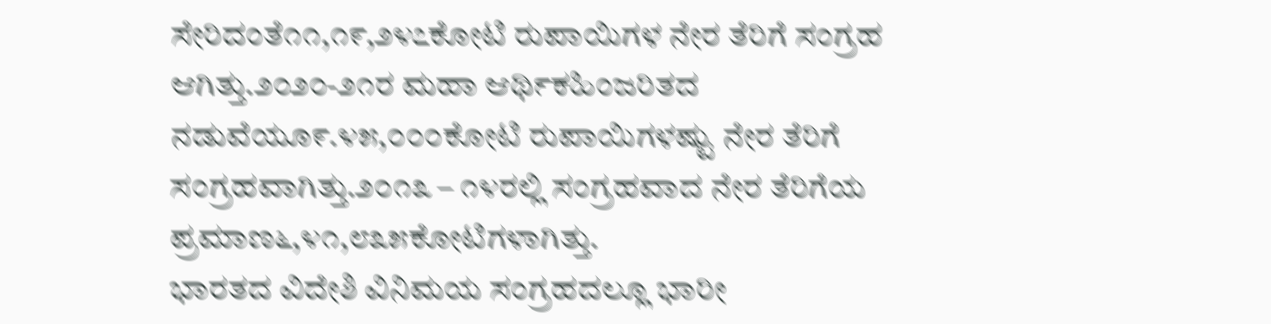ಸೇರಿದಂತೆ೧೧,೧೯,೨೪೭ಕೋಟಿ ರುಪಾಯಿಗಳ ನೇರ ತೆರಿಗೆ ಸಂಗ್ರಹ ಆಗಿತ್ತು.೨೦೨೦-೨೧ರ ಮಹಾ ಆರ್ಥಿಕಹಿಂಜರಿತದ ನಡುವೆಯೂ೯.೪೫,೦೦೦ಕೋಟಿ ರುಪಾಯಿಗಳಷ್ಟು ನೇರ ತೆರಿಗೆ ಸಂಗ್ರಹವಾಗಿತ್ತು.೨೦೧೩ – ೧೪ರಲ್ಲಿ ಸಂಗ್ರಹವಾದ ನೇರ ತೆರಿಗೆಯ ಪ್ರಮಾಣ೬,೪೧,೮೩೫ಕೋಟಿಗಳಾಗಿತ್ತು.
ಭಾರತದ ವಿದೇಶಿ ವಿನಿಮಯ ಸಂಗ್ರಹದಲ್ಲೂ ಭಾರೀ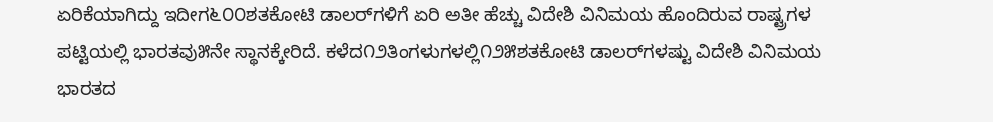ಏರಿಕೆಯಾಗಿದ್ದು ಇದೀಗ೬೦೦ಶತಕೋಟಿ ಡಾಲರ್‌ಗಳಿಗೆ ಏರಿ ಅತೀ ಹೆಚ್ಚು ವಿದೇಶಿ ವಿನಿಮಯ ಹೊಂದಿರುವ ರಾಷ್ಟ್ರಗಳ ಪಟ್ಟಿಯಲ್ಲಿ ಭಾರತವು೫ನೇ ಸ್ಥಾನಕ್ಕೇರಿದೆ. ಕಳೆದ೧೨ತಿಂಗಳುಗಳಲ್ಲಿ೧೨೫ಶತಕೋಟಿ ಡಾಲರ್‌ಗಳಷ್ಟು ವಿದೇಶಿ ವಿನಿಮಯ ಭಾರತದ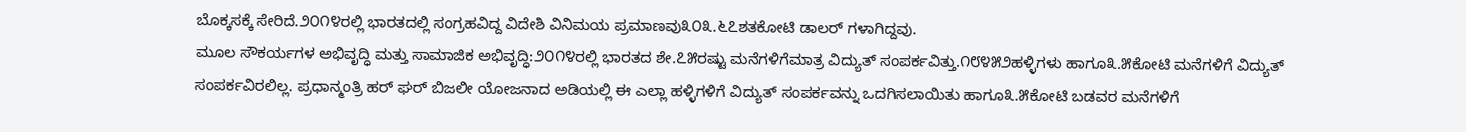ಬೊಕ್ಕಸಕ್ಕೆ ಸೇರಿದೆ.೨೦೧೪ರಲ್ಲಿ ಭಾರತದಲ್ಲಿ ಸಂಗ್ರಹವಿದ್ದ ವಿದೇಶಿ ವಿನಿಮಯ ಪ್ರಮಾಣವು೩೦೩.೬೭ಶತಕೋಟಿ ಡಾಲರ್ ಗಳಾಗಿದ್ದವು.
ಮೂಲ ಸೌಕರ್ಯಗಳ ಅಭಿವೃದ್ಧಿ ಮತ್ತು ಸಾಮಾಜಿಕ ಅಭಿವೃದ್ಧಿ:೨೦೧೪ರಲ್ಲಿ ಭಾರತದ ಶೇ.೭೫ರಷ್ಟು ಮನೆಗಳಿಗೆಮಾತ್ರ ವಿದ್ಯುತ್ ಸಂಪರ್ಕವಿತ್ತು.೧೮೪೫೨ಹಳ್ಳಿಗಳು ಹಾಗೂ೩.೫ಕೋಟಿ ಮನೆಗಳಿಗೆ ವಿದ್ಯುತ್ ಸಂಪರ್ಕವಿರಲಿಲ್ಲ. ಪ್ರಧಾನ್ಮಂತ್ರಿ ಹರ್ ಘರ್ ಬಿಜಲೀ ಯೋಜನಾದ ಅಡಿಯಲ್ಲಿ ಈ ಎಲ್ಲಾ ಹಳ್ಳಿಗಳಿಗೆ ವಿದ್ಯುತ್ ಸಂಪರ್ಕವನ್ನು ಒದಗಿಸಲಾಯಿತು ಹಾಗೂ೩.೫ಕೋಟಿ ಬಡವರ ಮನೆಗಳಿಗೆ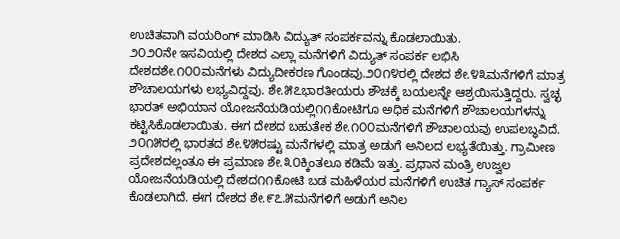ಉಚಿತವಾಗಿ ವಯರಿಂಗ್ ಮಾಡಿಸಿ ವಿದ್ಯುತ್ ಸಂಪರ್ಕವನ್ನು ಕೊಡಲಾಯಿತು.
೨೦೨೦ನೇ ಇಸವಿಯಲ್ಲಿ ದೇಶದ ಎಲ್ಲಾ ಮನೆಗಳಿಗೆ ವಿದ್ಯುತ್ ಸಂಪರ್ಕ ಲಭಿಸಿ ದೇಶದಶೇ.೧೦೦ಮನೆಗಳು ವಿದ್ಯುದೀಕರಣ ಗೊಂಡವು.೨೦೧೪ರಲ್ಲಿ ದೇಶದ ಶೇ.೪೩ಮನೆಗಳಿಗೆ ಮಾತ್ರ ಶೌಚಾಲಯಗಳು ಲಭ್ಯವಿದ್ದವು. ಶೇ.೫೭ಭಾರತೀಯರು ಶೌಚಕ್ಕೆ ಬಯಲನ್ನೇ ಆಶ್ರಯಿಸುತ್ತಿದ್ದರು. ಸ್ವಚ್ಛ ಭಾರತ್ ಅಭಿಯಾನ ಯೋಜನೆಯಡಿಯಲ್ಲಿ೧೧ಕೋಟಿಗೂ ಅಧಿಕ ಮನೆಗಳಿಗೆ ಶೌಚಾಲಯಗಳನ್ನು ಕಟ್ಟಿಸಿಕೊಡಲಾಯಿತು. ಈಗ ದೇಶದ ಬಹುತೇಕ ಶೇ.೧೦೦ಮನೆಗಳಿಗೆ ಶೌಚಾಲಯವು ಉಪಲಬ್ಧವಿದೆ.
೨೦೧೫ರಲ್ಲಿ ಭಾರತದ ಶೇ.೪೫ರಷ್ಟು ಮನೆಗಳಲ್ಲಿ ಮಾತ್ರ ಅಡುಗೆ ಅನಿಲದ ಲಭ್ಯತೆಯಿತ್ತು. ಗ್ರಾಮೀಣ ಪ್ರದೇಶದಲ್ಲಂತೂ ಈ ಪ್ರಮಾಣ ಶೇ.೩೦ಕ್ಕಿಂತಲೂ ಕಡಿಮೆ ಇತ್ತು. ಪ್ರಧಾನ ಮಂತ್ರಿ ಉಜ್ವಲ ಯೋಜನೆಯಡಿಯಲ್ಲಿ ದೇಶದ೧೧ಕೋಟಿ ಬಡ ಮಹಿಳೆಯರ ಮನೆಗಳಿಗೆ ಉಚಿತ ಗ್ಯಾಸ್ ಸಂಪರ್ಕ ಕೊಡಲಾಗಿದೆ. ಈಗ ದೇಶದ ಶೇ.೯೭.೫ಮನೆಗಳಿಗೆ ಅಡುಗೆ ಅನಿಲ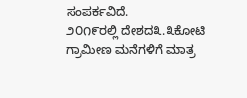ಸಂಪರ್ಕವಿದೆ.
೨೦೧೯ರಲ್ಲಿ ದೇಶದ೩.೩ಕೋಟಿ ಗ್ರಾಮೀಣ ಮನೆಗಳಿಗೆ ಮಾತ್ರ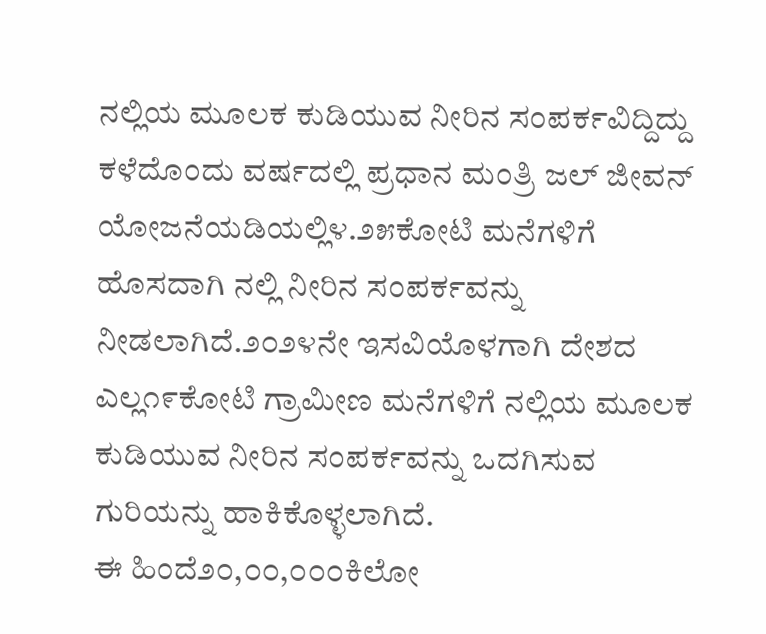ನಲ್ಲಿಯ ಮೂಲಕ ಕುಡಿಯುವ ನೀರಿನ ಸಂಪರ್ಕವಿದ್ದಿದ್ದು ಕಳೆದೊಂದು ವರ್ಷದಲ್ಲಿ ಪ್ರಧಾನ ಮಂತ್ರಿ ಜಲ್ ಜೀವನ್ ಯೋಜನೆಯಡಿಯಲ್ಲಿ೪.೨೫ಕೋಟಿ ಮನೆಗಳಿಗೆ ಹೊಸದಾಗಿ ನಲ್ಲಿ ನೀರಿನ ಸಂಪರ್ಕವನ್ನು ನೀಡಲಾಗಿದೆ.೨೦೨೪ನೇ ಇಸವಿಯೊಳಗಾಗಿ ದೇಶದ ಎಲ್ಲ೧೯ಕೋಟಿ ಗ್ರಾಮೀಣ ಮನೆಗಳಿಗೆ ನಲ್ಲಿಯ ಮೂಲಕ ಕುಡಿಯುವ ನೀರಿನ ಸಂಪರ್ಕವನ್ನು ಒದಗಿಸುವ ಗುರಿಯನ್ನು ಹಾಕಿಕೊಳ್ಳಲಾಗಿದೆ.
ಈ ಹಿಂದೆ೨೦,೦೦,೦೦೦ಕಿಲೋ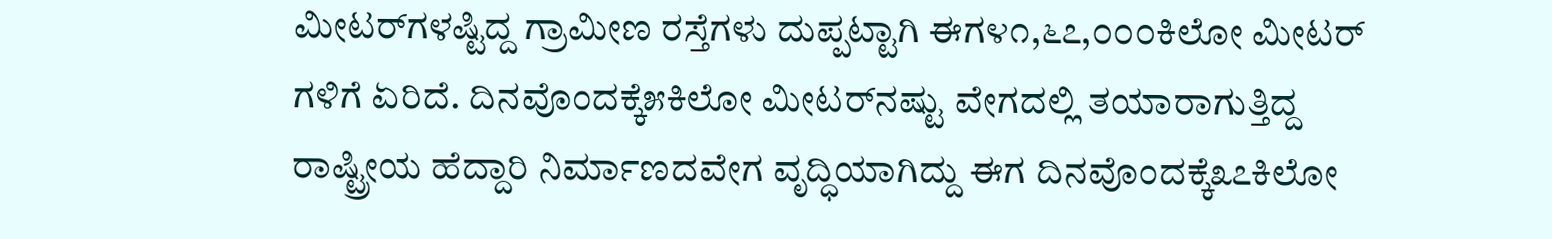ಮೀಟರ್‌ಗಳಷ್ಟಿದ್ದ ಗ್ರಾಮೀಣ ರಸ್ತೆಗಳು ದುಪ್ಪಟ್ಟಾಗಿ ಈಗ೪೧,೬೭,೦೦೦ಕಿಲೋ ಮೀಟರ್‌ ಗಳಿಗೆ ಏರಿದೆ. ದಿನವೊಂದಕ್ಕೆ೫ಕಿಲೋ ಮೀಟರ್‌ನಷ್ಟು ವೇಗದಲ್ಲಿ ತಯಾರಾಗುತ್ತಿದ್ದ ರಾಷ್ಟ್ರೀಯ ಹೆದ್ದಾರಿ ನಿರ್ಮಾಣದವೇಗ ವೃದ್ಧಿಯಾಗಿದ್ದು ಈಗ ದಿನವೊಂದಕ್ಕೆ೩೭ಕಿಲೋ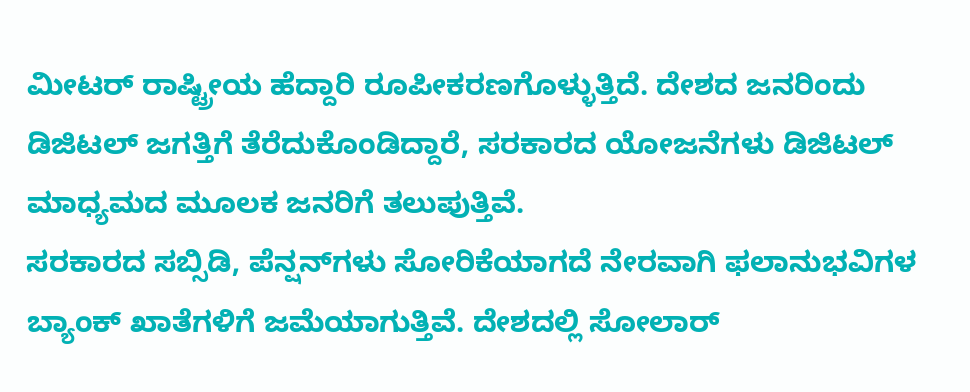ಮೀಟರ್ ರಾಷ್ಟ್ರೀಯ ಹೆದ್ದಾರಿ ರೂಪೀಕರಣಗೊಳ್ಳುತ್ತಿದೆ. ದೇಶದ ಜನರಿಂದು ಡಿಜಿಟಲ್ ಜಗತ್ತಿಗೆ ತೆರೆದುಕೊಂಡಿದ್ದಾರೆ, ಸರಕಾರದ ಯೋಜನೆಗಳು ಡಿಜಿಟಲ್ ಮಾಧ್ಯಮದ ಮೂಲಕ ಜನರಿಗೆ ತಲುಪುತ್ತಿವೆ.
ಸರಕಾರದ ಸಬ್ಸಿಡಿ, ಪೆನ್ಷನ್‌ಗಳು ಸೋರಿಕೆಯಾಗದೆ ನೇರವಾಗಿ ಫಲಾನುಭವಿಗಳ ಬ್ಯಾಂಕ್ ಖಾತೆಗಳಿಗೆ ಜಮೆಯಾಗುತ್ತಿವೆ. ದೇಶದಲ್ಲಿ ಸೋಲಾರ್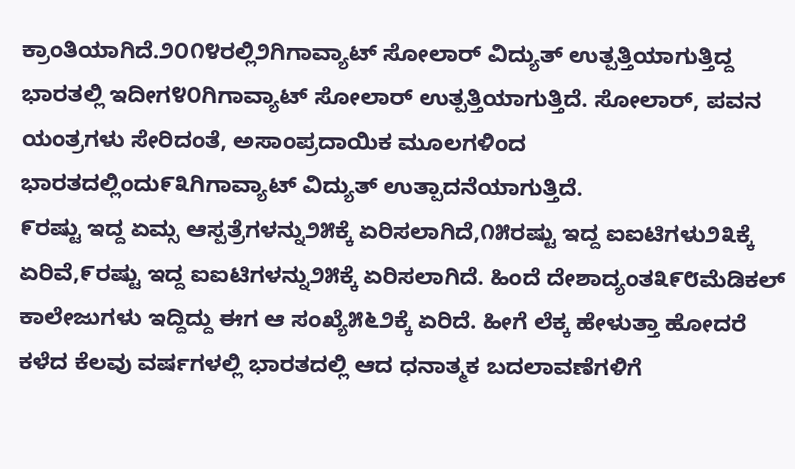ಕ್ರಾಂತಿಯಾಗಿದೆ.೨೦೧೪ರಲ್ಲಿ೨ಗಿಗಾವ್ಯಾಟ್ ಸೋಲಾರ್ ವಿದ್ಯುತ್ ಉತ್ಪತ್ತಿಯಾಗುತ್ತಿದ್ದ ಭಾರತಲ್ಲಿ ಇದೀಗ೪೦ಗಿಗಾವ್ಯಾಟ್ ಸೋಲಾರ್ ಉತ್ಪತ್ತಿಯಾಗುತ್ತಿದೆ. ಸೋಲಾರ್, ಪವನ ಯಂತ್ರಗಳು ಸೇರಿದಂತೆ, ಅಸಾಂಪ್ರದಾಯಿಕ ಮೂಲಗಳಿಂದ ಭಾರತದಲ್ಲಿಂದು೯೩ಗಿಗಾವ್ಯಾಟ್ ವಿದ್ಯುತ್ ಉತ್ಪಾದನೆಯಾಗುತ್ತಿದೆ.
೯ರಷ್ಟು ಇದ್ದ ಏಮ್ಸ ಆಸ್ಪತ್ರೆಗಳನ್ನು೨೫ಕ್ಕೆ ಏರಿಸಲಾಗಿದೆ,೧೫ರಷ್ಟು ಇದ್ದ ಐಐಟಿಗಳು೨೩ಕ್ಕೆ ಏರಿವೆ,೯ರಷ್ಟು ಇದ್ದ ಐಐಟಿಗಳನ್ನು೨೫ಕ್ಕೆ ಏರಿಸಲಾಗಿದೆ. ಹಿಂದೆ ದೇಶಾದ್ಯಂತ೩೯೮ಮೆಡಿಕಲ್ ಕಾಲೇಜುಗಳು ಇದ್ದಿದ್ದು ಈಗ ಆ ಸಂಖ್ಯೆ೫೬೨ಕ್ಕೆ ಏರಿದೆ. ಹೀಗೆ ಲೆಕ್ಕ ಹೇಳುತ್ತಾ ಹೋದರೆ ಕಳೆದ ಕೆಲವು ವರ್ಷಗಳಲ್ಲಿ ಭಾರತದಲ್ಲಿ ಆದ ಧನಾತ್ಮಕ ಬದಲಾವಣೆಗಳಿಗೆ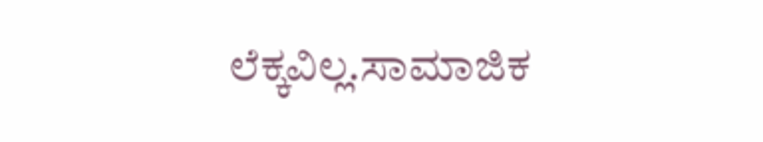ಲೆಕ್ಕವಿಲ್ಲ.ಸಾಮಾಜಿಕ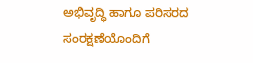ಅಭಿವೃದ್ಧಿ ಹಾಗೂ ಪರಿಸರದ ಸಂರಕ್ಷಣೆಯೊಂದಿಗೆ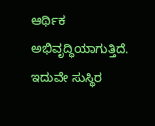ಆರ್ಥಿಕ ಅಭಿವೃದ್ಧಿಯಾಗುತ್ತಿದೆ. ಇದುವೇ ಸುಸ್ಥಿರ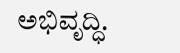ಅಭಿವೃದ್ಧಿ.